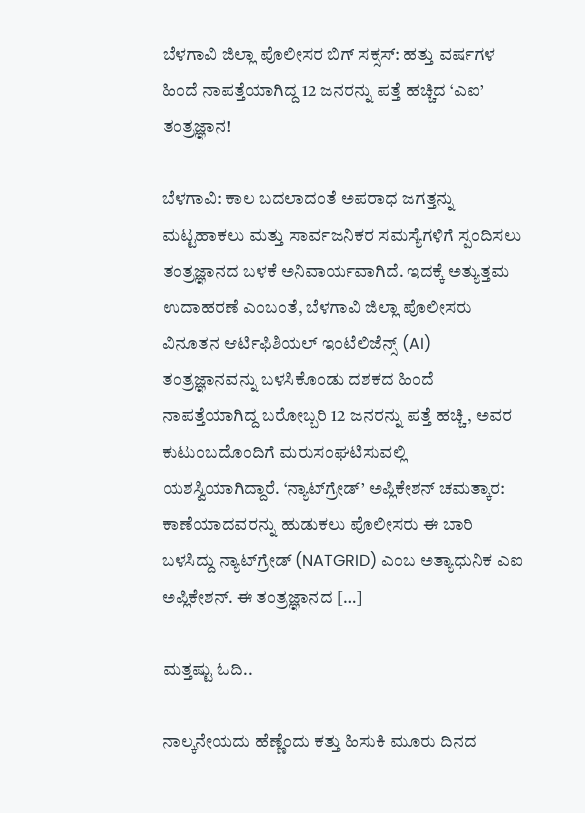ಬೆಳಗಾವಿ ಜಿಲ್ಲಾ ಪೊಲೀಸರ ಬಿಗ್ ಸಕ್ಸಸ್: ಹತ್ತು ವರ್ಷಗಳ ಹಿಂದೆ ನಾಪತ್ತೆಯಾಗಿದ್ದ 12 ಜನರನ್ನು ಪತ್ತೆ ಹಚ್ಚಿದ ‘ಎಐ’ ತಂತ್ರಜ್ಞಾನ!

ಬೆಳಗಾವಿ: ಕಾಲ ಬದಲಾದಂತೆ ಅಪರಾಧ ಜಗತ್ತನ್ನು ಮಟ್ಟಹಾಕಲು ಮತ್ತು ಸಾರ್ವಜನಿಕರ ಸಮಸ್ಯೆಗಳಿಗೆ ಸ್ಪಂದಿಸಲು ತಂತ್ರಜ್ಞಾನದ ಬಳಕೆ ಅನಿವಾರ್ಯವಾಗಿದೆ. ಇದಕ್ಕೆ ಅತ್ಯುತ್ತಮ ಉದಾಹರಣೆ ಎಂಬಂತೆ, ಬೆಳಗಾವಿ ಜಿಲ್ಲಾ ಪೊಲೀಸರು ವಿನೂತನ ಆರ್ಟಿಫಿಶಿಯಲ್ ಇಂಟೆಲಿಜೆನ್ಸ್ (AI) ತಂತ್ರಜ್ಞಾನವನ್ನು ಬಳಸಿಕೊಂಡು ದಶಕದ ಹಿಂದೆ ನಾಪತ್ತೆಯಾಗಿದ್ದ ಬರೋಬ್ಬರಿ 12 ಜನರನ್ನು ಪತ್ತೆ ಹಚ್ಚಿ, ಅವರ ಕುಟುಂಬದೊಂದಿಗೆ ಮರುಸಂಘಟಿಸುವಲ್ಲಿ ಯಶಸ್ವಿಯಾಗಿದ್ದಾರೆ. ‘ನ್ಯಾಟ್‌ಗ್ರೇಡ್’ ಅಪ್ಲಿಕೇಶನ್ ಚಮತ್ಕಾರ: ಕಾಣೆಯಾದವರನ್ನು ಹುಡುಕಲು ಪೊಲೀಸರು ಈ ಬಾರಿ ಬಳಸಿದ್ದು ನ್ಯಾಟ್‌ಗ್ರೇಡ್ (NATGRID) ಎಂಬ ಅತ್ಯಾಧುನಿಕ ಎಐ ಅಪ್ಲಿಕೇಶನ್. ಈ ತಂತ್ರಜ್ಞಾನದ […]

ಮತ್ತಷ್ಟು ಓದಿ..

ನಾಲ್ಕನೇಯದು ಹೆಣ್ಣೆಂದು ಕತ್ತು ಹಿಸುಕಿ ಮೂರು ದಿನದ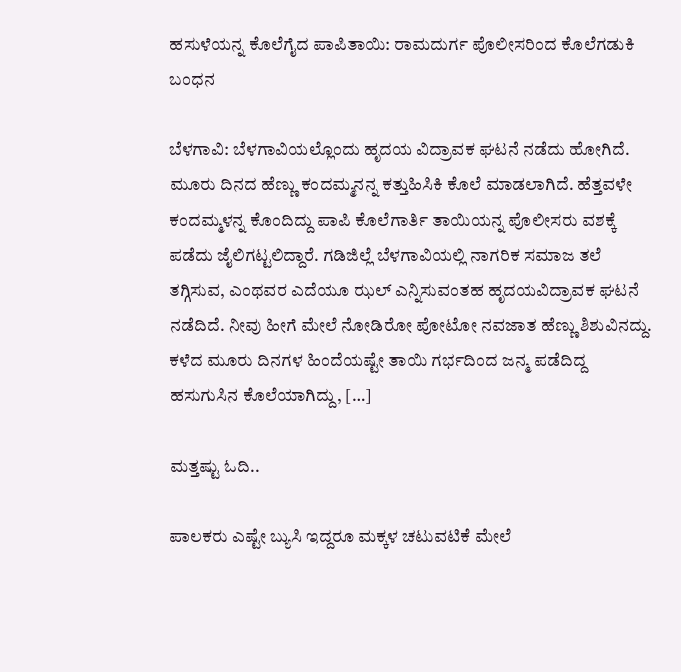ಹಸುಳೆಯನ್ನ ಕೊಲೆಗೈದ ಪಾಪಿತಾಯಿ: ರಾಮದುರ್ಗ ಪೊಲೀಸರಿಂದ ಕೊಲೆಗಡುಕಿ ಬಂಧನ

ಬೆಳಗಾವಿ: ಬೆಳಗಾವಿಯಲ್ಲೊಂದು ಹೃದಯ ವಿದ್ರಾವಕ ಘಟನೆ ನಡೆದು ಹೋಗಿದೆ. ಮೂರು ದಿನದ ಹೆಣ್ಣು ಕಂದಮ್ಮನನ್ನ ಕತ್ತುಹಿಸಿಕಿ ಕೊಲೆ ಮಾಡಲಾಗಿದೆ. ಹೆತ್ತವಳೇ ಕಂದಮ್ಮಳನ್ನ ಕೊಂದಿದ್ದು ಪಾಪಿ ಕೊಲೆಗಾರ್ತಿ ತಾಯಿಯನ್ನ ಪೊಲೀಸರು ವಶಕ್ಕೆ ಪಡೆದು ಜೈಲಿಗಟ್ಟಲಿದ್ದಾರೆ. ಗಡಿಜಿಲ್ಲೆ ಬೆಳಗಾವಿಯಲ್ಲಿ ನಾಗರಿಕ ಸಮಾಜ ತಲೆ ತಗ್ಗಿಸುವ, ಎಂಥವರ ಎದೆಯೂ ಝಲ್ ಎನ್ನಿಸುವಂತಹ ಹೃದಯವಿದ್ರಾವಕ ಘಟನೆ ನಡೆದಿದೆ. ನೀವು ಹೀಗೆ ಮೇಲೆ ನೋಡಿರೋ ಪೋಟೋ ನವಜಾತ ಹೆಣ್ಣು ಶಿಶುವಿನದ್ದು. ಕಳೆದ ಮೂರು ದಿನಗಳ ಹಿಂದೆಯಷ್ಟೇ ತಾಯಿ‌ ಗರ್ಭದಿಂದ ಜನ್ಮ ಪಡೆದಿದ್ದ ಹಸುಗುಸಿನ ಕೊಲೆಯಾಗಿದ್ದು, […]

ಮತ್ತಷ್ಟು ಓದಿ..

ಪಾಲಕರು ಎಷ್ಟೇ ಬ್ಯುಸಿ ಇದ್ದರೂ ಮಕ್ಕಳ ಚಟುವಟಿಕೆ ಮೇಲೆ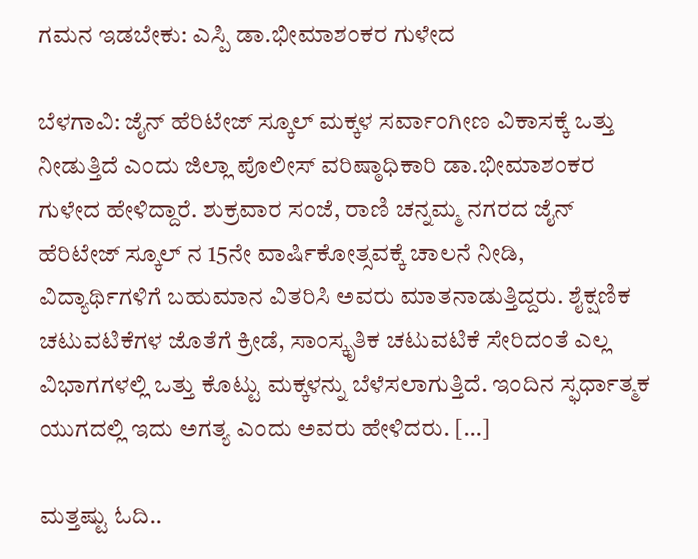ಗಮನ ಇಡಬೇಕು: ಎಸ್ಪಿ ಡಾ.ಭೀಮಾಶಂಕರ ಗುಳೇದ

ಬೆಳಗಾವಿ: ಜೈನ್ ಹೆರಿಟೇಜ್ ಸ್ಕೂಲ್ ಮಕ್ಕಳ ಸರ್ವಾಂಗೀಣ ವಿಕಾಸಕ್ಕೆ ಒತ್ತು ನೀಡುತ್ತಿದೆ ಎಂದು ಜಿಲ್ಲಾ ಪೊಲೀಸ್ ವರಿಷ್ಠಾಧಿಕಾರಿ ಡಾ.ಭೀಮಾಶಂಕರ ಗುಳೇದ ಹೇಳಿದ್ದಾರೆ. ಶುಕ್ರವಾರ ಸಂಜೆ, ರಾಣಿ ಚನ್ನಮ್ಮ ನಗರದ ಜೈನ್ ಹೆರಿಟೇಜ್ ಸ್ಕೂಲ್ ನ 15ನೇ ವಾರ್ಷಿಕೋತ್ಸವಕ್ಕೆ ಚಾಲನೆ ನೀಡಿ, ವಿದ್ಯಾರ್ಥಿಗಳಿಗೆ ಬಹುಮಾನ ವಿತರಿಸಿ ಅವರು ಮಾತನಾಡುತ್ತಿದ್ದರು. ಶೈಕ್ಷಣಿಕ ಚಟುವಟಿಕೆಗಳ ಜೊತೆಗೆ ಕ್ರೀಡೆ, ಸಾಂಸ್ಕೃತಿಕ ಚಟುವಟಿಕೆ ಸೇರಿದಂತೆ ಎಲ್ಲ ವಿಭಾಗಗಳಲ್ಲಿ ಒತ್ತು ಕೊಟ್ಟು ಮಕ್ಕಳನ್ನು ಬೆಳೆಸಲಾಗುತ್ತಿದೆ. ಇಂದಿನ ಸ್ಫರ್ಧಾತ್ಮಕ ಯುಗದಲ್ಲಿ ಇದು ಅಗತ್ಯ ಎಂದು ಅವರು ಹೇಳಿದರು. […]

ಮತ್ತಷ್ಟು ಓದಿ..